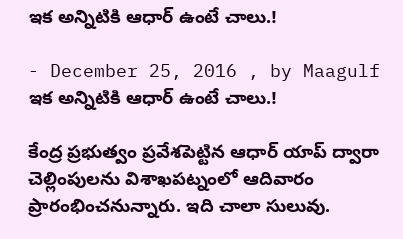ఇక అన్నిటికి ఆధార్‌ ఉంటే చాలు.!

- December 25, 2016 , by Maagulf
ఇక అన్నిటికి ఆధార్‌ ఉంటే చాలు.!

కేంద్ర ప్రభుత్వం ప్రవేశపెట్టిన ఆధార్‌ యాప్‌ ద్వారా చెల్లింపులను విశాఖపట్నంలో ఆదివారం ప్రారంభించనున్నారు. ఇది చాలా సులువు.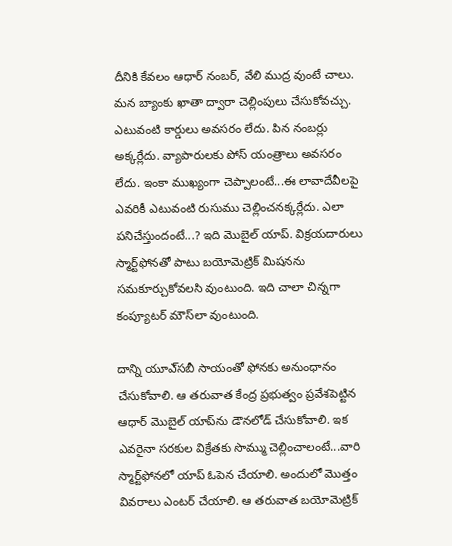దీనికి కేవలం ఆధార్‌ నంబర్‌, వేలి ముద్ర వుంటే చాలు. మన బ్యాంకు ఖాతా ద్వారా చెల్లింపులు చేసుకోవచ్చు. ఎటువంటి కార్డులు అవసరం లేదు. పిన నంబర్లు అక్కర్లేదు. వ్యాపారులకు పోస్‌ యంత్రాలు అవసరం లేదు. ఇంకా ముఖ్యంగా చెప్పాలంటే...ఈ లావాదేవీలపై ఎవరికీ ఎటువంటి రుసుము చెల్లించనక్కర్లేదు. ఎలా పనిచేస్తుందంటే...? ఇది మొబైల్‌ యాప్‌. విక్రయదారులు స్మార్ట్‌ఫోనతో పాటు బయోమెట్రిక్‌ మిషనను సమకూర్చుకోవలసి వుంటుంది. ఇది చాలా చిన్నగా కంప్యూటర్‌ మౌస్‌లా వుంటుంది.

దాన్ని యూఎ్‌సబీ సాయంతో ఫోనకు అనుంధానం చేసుకోవాలి. ఆ తరువాత కేంద్ర ప్రభుత్వం ప్రవేశపెట్టిన ఆధార్‌ మొబైల్‌ యాప్‌ను డౌనలోడ్‌ చేసుకోవాలి. ఇక ఎవరైనా సరకుల విక్రేతకు సొమ్ము చెల్లించాలంటే...వారి స్మార్ట్‌ఫోనలో యాప్‌ ఓపెన చేయాలి. అందులో మొత్తం వివరాలు ఎంటర్‌ చేయాలి. ఆ తరువాత బయోమెట్రిక్‌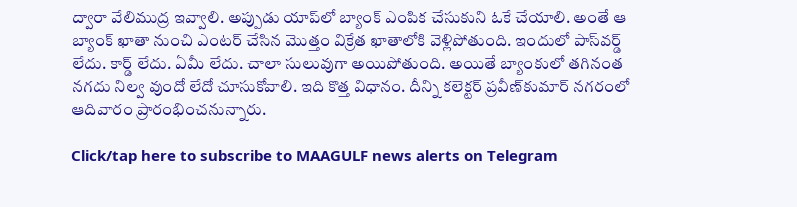ద్వారా వేలిముద్ర ఇవ్వాలి. అప్పుడు యాప్‌లో బ్యాంక్‌ ఎంపిక చేసుకుని ఓకే చేయాలి. అంతే ఆ బ్యాంక్‌ ఖాతా నుంచి ఎంటర్‌ చేసిన మొత్తం విక్రేత ఖాతాలోకి వెళ్లిపోతుంది. ఇందులో పాస్‌వర్డ్‌ లేదు. కార్డ్‌ లేదు. ఏమీ లేదు. చాలా సులువుగా అయిపోతుంది. అయితే బ్యాంకులో తగినంత నగదు నిల్వ వుందో లేదో చూసుకోవాలి. ఇది కొత్త విధానం. దీన్ని కలెక్టర్‌ ప్రవీణ్‌కుమార్‌ నగరంలో ఆదివారం ప్రారంభించనున్నారు.

Click/tap here to subscribe to MAAGULF news alerts on Telegram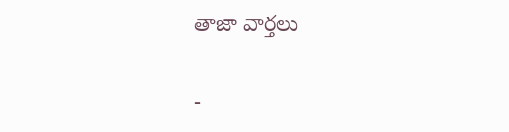తాజా వార్తలు

-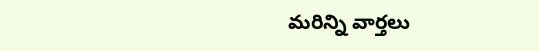మరిన్ని వార్తలు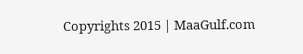Copyrights 2015 | MaaGulf.com